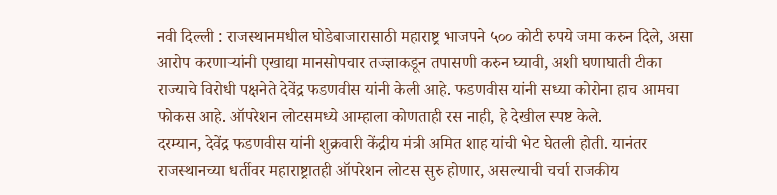नवी दिल्ली : राजस्थानमधील घोडेबाजारासाठी महाराष्ट्र भाजपने ५०० कोटी रुपये जमा करुन दिले, असा आरोप करणाऱ्यांनी एखाद्या मानसोपचार तज्ज्ञाकडून तपासणी करुन घ्यावी, अशी घणाघाती टीका राज्याचे विरोधी पक्षनेते देवेंद्र फडणवीस यांनी केली आहे. फडणवीस यांनी सध्या कोरोना हाच आमचा फोकस आहे. ऑपरेशन लोटसमध्ये आम्हाला कोणताही रस नाही, हे देखील स्पष्ट केले.
दरम्यान, देवेंद्र फडणवीस यांनी शुक्रवारी केंद्रीय मंत्री अमित शाह यांची भेट घेतली होती. यानंतर राजस्थानच्या धर्तीवर महाराष्ट्रातही ऑपरेशन लोटस सुरु होणार, असल्याची चर्चा राजकीय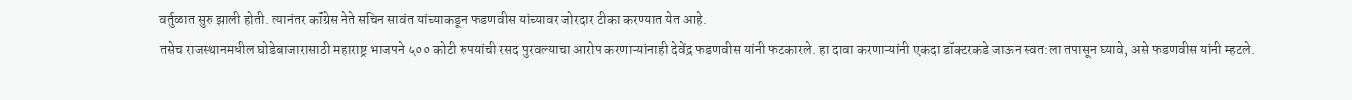वर्तुळात सुरु झाली होती. त्यानंतर कॉंग्रेस नेते सचिन सावंत यांच्याकडून फडणवीस यांच्यावर जोरदार टीका करण्यात येत आहे.
तसेच राजस्थानमधील घोडेबाजारासाठी महाराष्ट्र भाजपने ५०० कोटी रुपयांची रसद पुरवल्याचा आरोप करणाऱ्यांनाही देवेंद्र फडणवीस यांनी फटकारले. हा दावा करणाऱ्यांनी एकदा डॉक्टरकडे जाऊन स्वत:ला तपासून घ्यावे, असे फडणवीस यांनी म्हटले.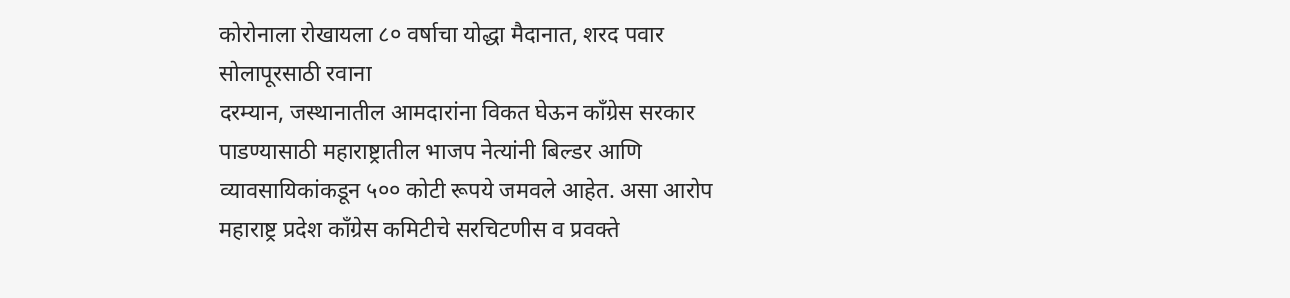कोरोनाला रोखायला ८० वर्षाचा योद्धा मैदानात, शरद पवार सोलापूरसाठी रवाना
दरम्यान, जस्थानातील आमदारांना विकत घेऊन काँग्रेस सरकार पाडण्यासाठी महाराष्ट्रातील भाजप नेत्यांनी बिल्डर आणि व्यावसायिकांकडून ५०० कोटी रूपये जमवले आहेत. असा आरोप महाराष्ट्र प्रदेश काँग्रेस कमिटीचे सरचिटणीस व प्रवक्ते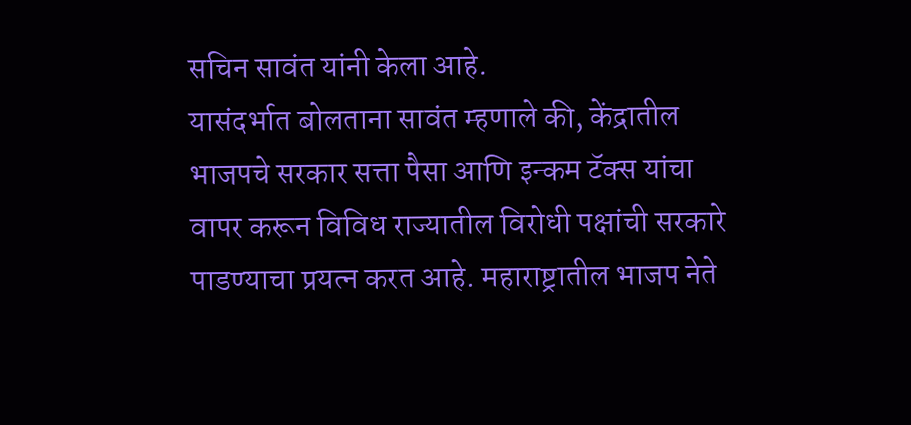सचिन सावंत यांनी केला आहे.
यासंदर्भात बोलताना सावंत म्हणाले की, केंद्रातील भाजपचे सरकार सत्ता पैसा आणि इन्कम टॅक्स यांचा वापर करून विविध राज्यातील विरोधी पक्षांची सरकारे पाडण्याचा प्रयत्न करत आहे. महाराष्ट्रातील भाजप नेते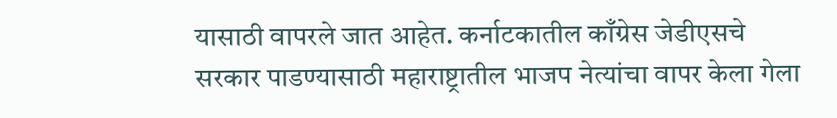यासाठी वापरले जात आहेत. कर्नाटकातील काँग्रेस जेडीएसचे सरकार पाडण्यासाठी महाराष्ट्रातील भाजप नेत्यांचा वापर केला गेला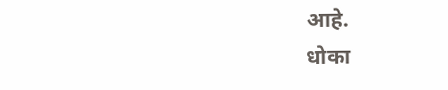आहे.
धोका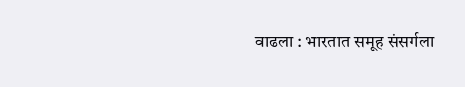वाढला : भारतात समूह संसर्गला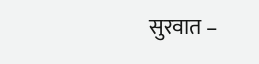सुरवात –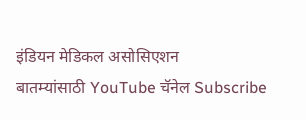इंडियन मेडिकल असोसिएशन
बातम्यांसाठी YouTube चॅनेल Subscribe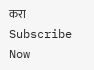करा
Subscribe Now